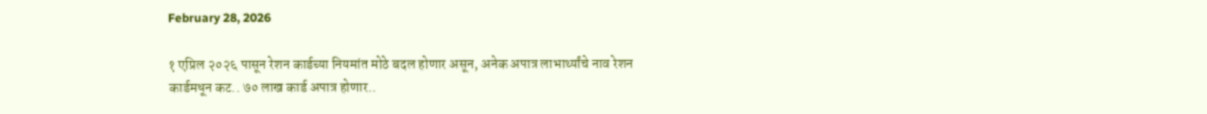February 28, 2026

१ एप्रिल २०२६ पासून रेशन कार्डच्या नियमांत मोठे बदल होणार असून, अनेक अपात्र लाभार्थ्यांचे नाव रेशन कार्डमधून कट.. ७० लाख कार्ड अपात्र होणार..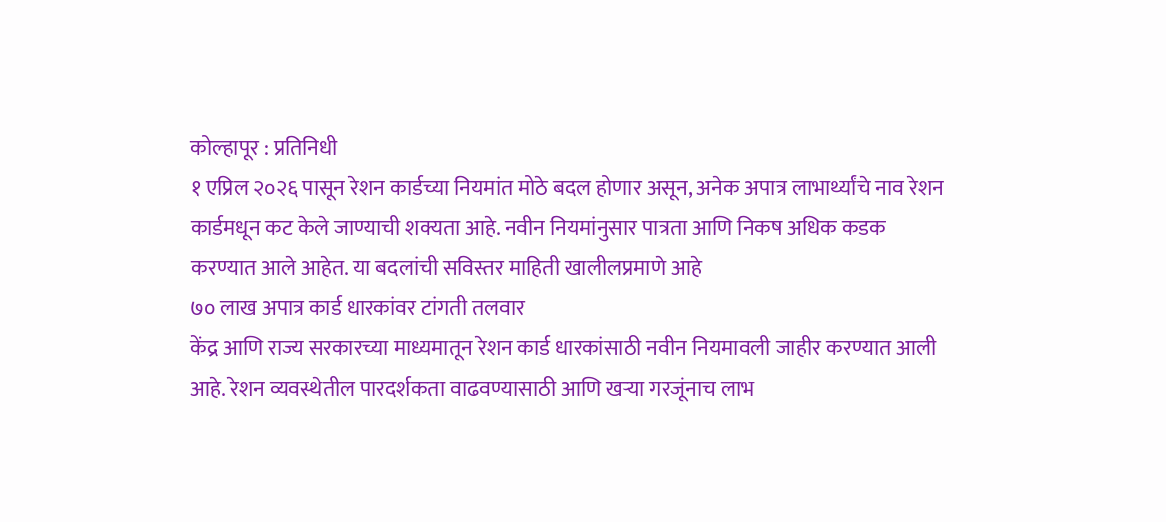कोल्हापूर : प्रतिनिधी
१ एप्रिल २०२६ पासून रेशन कार्डच्या नियमांत मोठे बदल होणार असून, अनेक अपात्र लाभार्थ्यांचे नाव रेशन कार्डमधून कट केले जाण्याची शक्यता आहे. नवीन नियमांनुसार पात्रता आणि निकष अधिक कडक करण्यात आले आहेत. या बदलांची सविस्तर माहिती खालीलप्रमाणे आहे
७० लाख अपात्र कार्ड धारकांवर टांगती तलवार
केंद्र आणि राज्य सरकारच्या माध्यमातून रेशन कार्ड धारकांसाठी नवीन नियमावली जाहीर करण्यात आली आहे. रेशन व्यवस्थेतील पारदर्शकता वाढवण्यासाठी आणि खऱ्या गरजूंनाच लाभ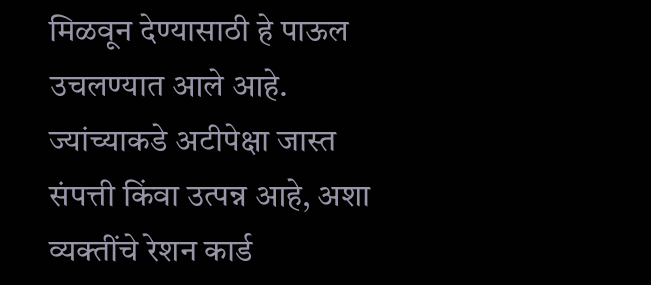मिळवून देण्यासाठी हे पाऊल उचलण्यात आले आहे. ज्यांच्याकडे अटीपेक्षा जास्त संपत्ती किंवा उत्पन्न आहे, अशा व्यक्तींचे रेशन कार्ड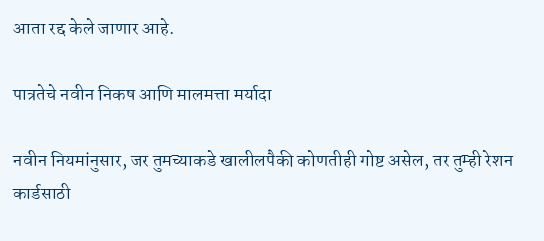आता रद्द केले जाणार आहे.

पात्रतेचे नवीन निकष आणि मालमत्ता मर्यादा

नवीन नियमांनुसार, जर तुमच्याकडे खालीलपैकी कोणतीही गोष्ट असेल, तर तुम्ही रेशन कार्डसाठी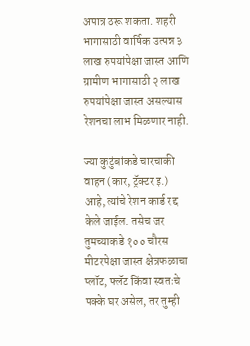अपात्र ठरू शकता. शहरी भागासाठी वार्षिक उत्पन्न ३ लाख रुपयांपेक्षा जास्त आणि ग्रामीण भागासाठी २ लाख रुपयांपेक्षा जास्त असल्यास रेशनचा लाभ मिळणार नाही.

ज्या कुटुंबांकडे चारचाकी वाहन (कार, ट्रॅक्टर इ.) आहे, त्यांचे रेशन कार्ड रद्द केले जाईल. तसेच जर तुमच्याकडे १०० चौरस मीटरपेक्षा जास्त क्षेत्रफळाचा प्लॉट, फ्लॅट किंवा स्वतःचे पक्के घर असेल, तर तुम्ही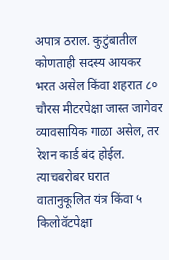अपात्र ठराल. कुटुंबातील कोणताही सदस्य आयकर भरत असेल किंवा शहरात ८० चौरस मीटरपेक्षा जास्त जागेवर व्यावसायिक गाळा असेल, तर रेशन कार्ड बंद होईल. त्याचबरोबर घरात वातानुकूलित यंत्र किंवा ५ किलोवॅटपेक्षा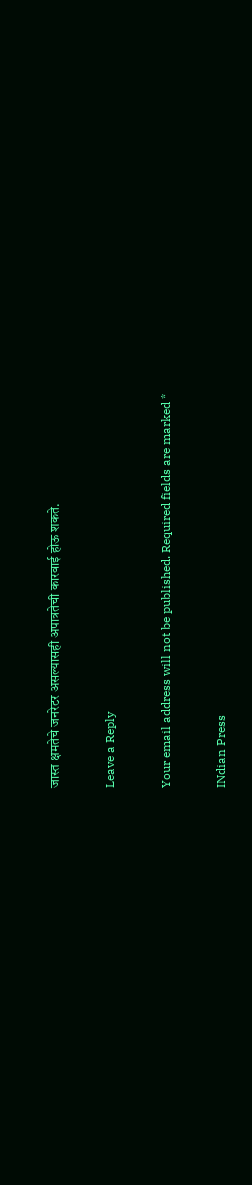जास्त क्षमतेचे जनरेटर असल्यासही अपात्रतेची कारवाई होऊ शकते.

Leave a Reply

Your email address will not be published. Required fields are marked *

INdian Press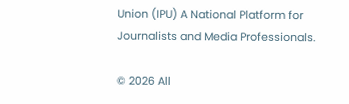Union (IPU) A National Platform for Journalists and Media Professionals.

© 2026 All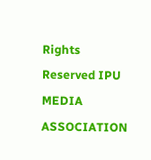Rights Reserved IPU MEDIA ASSOCIATION